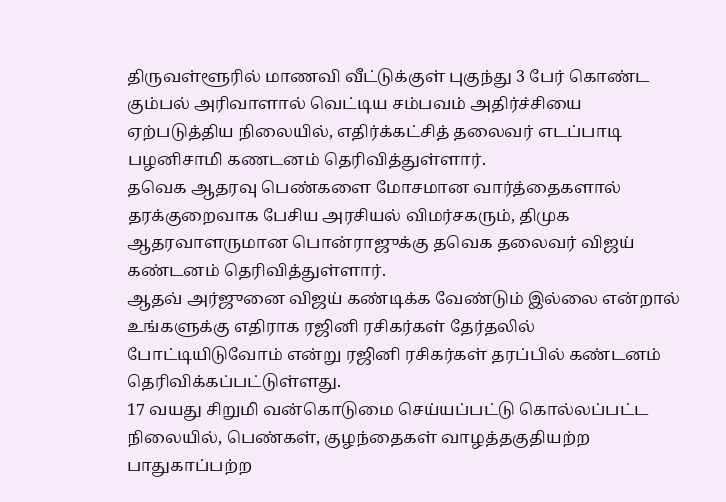திருவள்ளூரில் மாணவி வீட்டுக்குள் புகுந்து 3 பேர் கொண்ட கும்பல் அரிவாளால் வெட்டிய சம்பவம் அதிர்ச்சியை ஏற்படுத்திய நிலையில், எதிர்க்கட்சித் தலைவர் எடப்பாடி பழனிசாமி கணடனம் தெரிவித்துள்ளார்.
தவெக ஆதரவு பெண்களை மோசமான வார்த்தைகளால் தரக்குறைவாக பேசிய அரசியல் விமர்சகரும், திமுக ஆதரவாளருமான பொன்ராஜுக்கு தவெக தலைவர் விஜய் கண்டனம் தெரிவித்துள்ளார்.
ஆதவ் அர்ஜுனை விஜய் கண்டிக்க வேண்டும் இல்லை என்றால் உங்களுக்கு எதிராக ரஜினி ரசிகர்கள் தேர்தலில் போட்டியிடுவோம் என்று ரஜினி ரசிகர்கள் தரப்பில் கண்டனம் தெரிவிக்கப்பட்டுள்ளது.
17 வயது சிறுமி வன்கொடுமை செய்யப்பட்டு கொல்லப்பட்ட நிலையில், பெண்கள், குழந்தைகள் வாழத்தகுதியற்ற பாதுகாப்பற்ற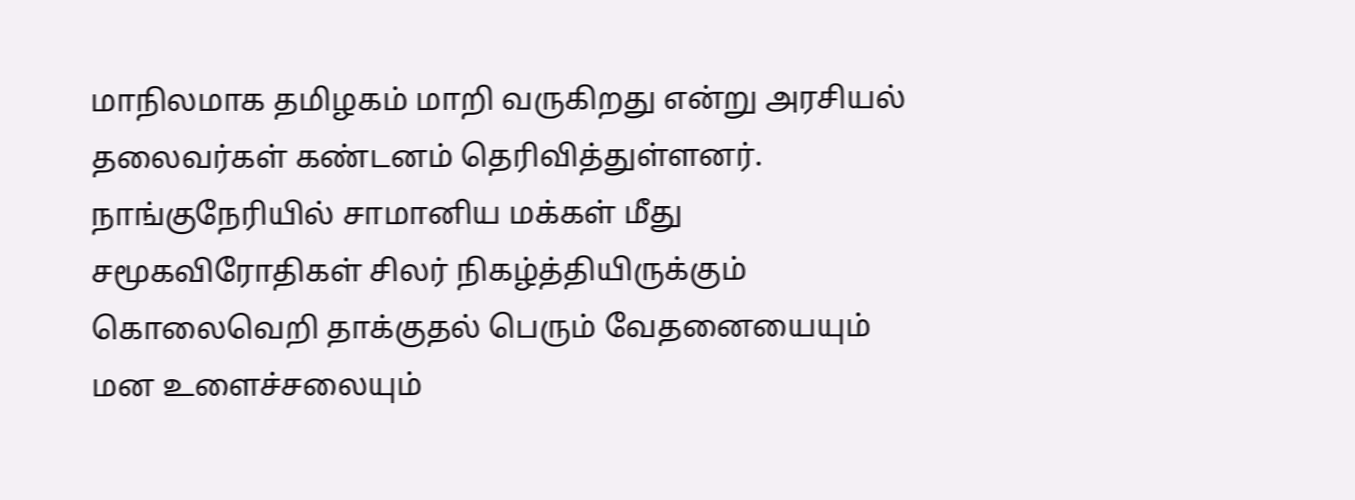மாநிலமாக தமிழகம் மாறி வருகிறது என்று அரசியல் தலைவர்கள் கண்டனம் தெரிவித்துள்ளனர்.
நாங்குநேரியில் சாமானிய மக்கள் மீது சமூகவிரோதிகள் சிலர் நிகழ்த்தியிருக்கும் கொலைவெறி தாக்குதல் பெரும் வேதனையையும் மன உளைச்சலையும்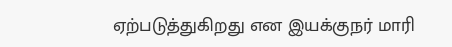ஏற்படுத்துகிறது என இயக்குநர் மாரி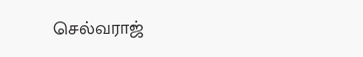செல்வராஜ்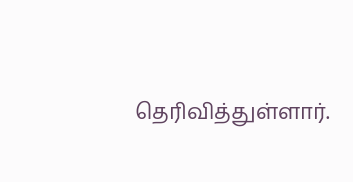தெரிவித்துள்ளார்.